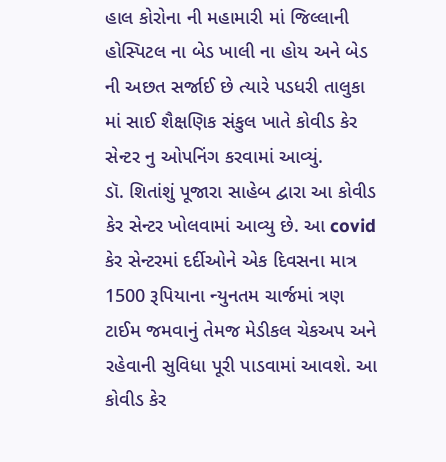હાલ કોરોના ની મહામારી માં જિલ્લાની હોસ્પિટલ ના બેડ ખાલી ના હોય અને બેડ ની અછત સર્જાઈ છે ત્યારે પડધરી તાલુકા માં સાઈ શૈક્ષણિક સંકુલ ખાતે કોવીડ કેર સેન્ટર નુ ઓપનિંગ કરવામાં આવ્યું.
ડૉ. શિતાંશું પૂજારા સાહેબ દ્વારા આ કોવીડ કેર સેન્ટર ખોલવામાં આવ્યુ છે. આ covid કેર સેન્ટરમાં દર્દીઓને એક દિવસના માત્ર 1500 રૂપિયાના ન્યુનતમ ચાર્જમાં ત્રણ ટાઈમ જમવાનું તેમજ મેડીકલ ચેકઅપ અને રહેવાની સુવિધા પૂરી પાડવામાં આવશે. આ કોવીડ કેર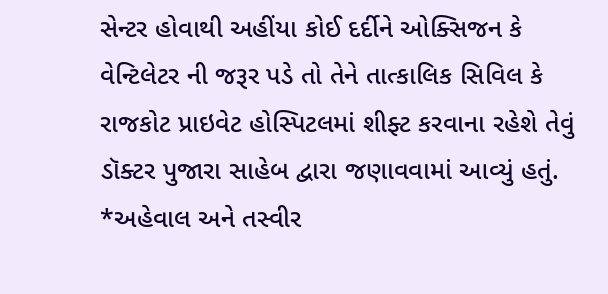સેન્ટર હોવાથી અહીંયા કોઈ દર્દીને ઓક્સિજન કે વેન્ટિલેટર ની જરૂર પડે તો તેને તાત્કાલિક સિવિલ કે રાજકોટ પ્રાઇવેટ હોસ્પિટલમાં શીફ્ટ કરવાના રહેશે તેવું ડૉક્ટર પુજારા સાહેબ દ્વારા જણાવવામાં આવ્યું હતું.
*અહેવાલ અને તસ્વીર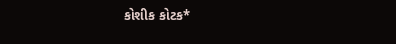કોશીક કોટક*